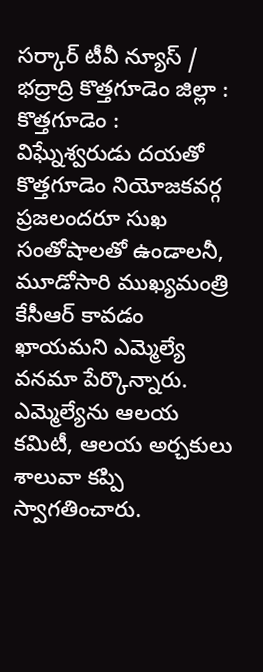సర్కార్ టీవీ న్యూస్ / భద్రాద్రి కొత్తగూడెం జిల్లా : కొత్తగూడెం : విఘ్నేశ్వరుడు దయతో కొత్తగూడెం నియోజకవర్గ ప్రజలందరూ సుఖ సంతోషాలతో ఉండాలనీ, మూడోసారి ముఖ్యమంత్రి కేసీఆర్ కావడం ఖాయమని ఎమ్మెల్యే వనమా పేర్కొన్నారు. ఎమ్మెల్యేను ఆలయ కమిటీ, ఆలయ అర్చకులు శాలువా కప్పి స్వాగతించారు.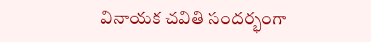వినాయక చవితి సందర్భంగా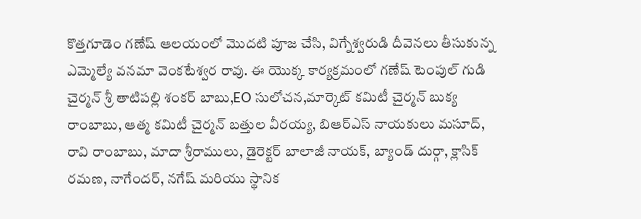కొత్తగూడెం గణేష్ ఆలయంలో మొదటి పూజ చేసి, విగ్నేశ్వరుడి దీవెనలు తీసుకున్న ఎమ్మెల్యే వనమా వెంకటేశ్వర రావు. ఈ యొక్క కార్యక్రమంలో గణేష్ టెంపుల్ గుడి చైర్మన్ శ్రీ తాటిపల్లి శంకర్ బాబు,EO సులోచన,మార్కెట్ కమిటీ చైర్మన్ బుక్య రాంబాబు, ఆత్మ కమిటీ చైర్మన్ బత్తుల వీరయ్య, బిఆర్ఎస్ నాయకులు మసూద్, రావి రాంబాబు, మాదా శ్రీరాములు, డైరెక్టర్ బాలాజీ నాయక్, బ్యాండ్ దుర్గా, క్లాసిక్ రమణ, నాగేందర్, నగేష్ మరియు స్థానిక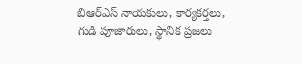బిఆర్ఎస్ నాయకులు, కార్యకర్తలు, గుడి పూజారులు, స్థానిక ప్రజలు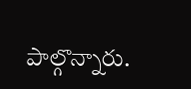పాల్గొన్నారు.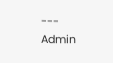---
Admin